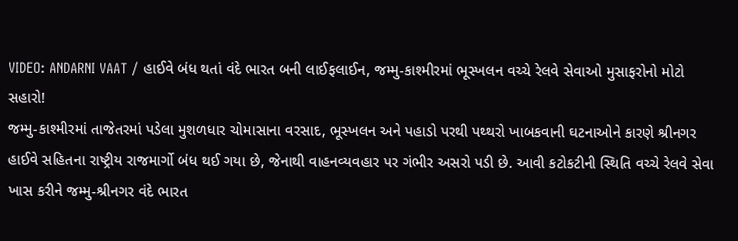VIDEO: ANDARNI VAAT / હાઈવે બંધ થતાં વંદે ભારત બની લાઈફલાઈન, જમ્મુ-કાશ્મીરમાં ભૂસ્ખલન વચ્ચે રેલવે સેવાઓ મુસાફરોનો મોટો સહારો!
જમ્મુ-કાશ્મીરમાં તાજેતરમાં પડેલા મુશળધાર ચોમાસાના વરસાદ, ભૂસ્ખલન અને પહાડો પરથી પથ્થરો ખાબકવાની ઘટનાઓને કારણે શ્રીનગર હાઈવે સહિતના રાષ્ટ્રીય રાજમાર્ગો બંધ થઈ ગયા છે, જેનાથી વાહનવ્યવહાર પર ગંભીર અસરો પડી છે. આવી કટોકટીની સ્થિતિ વચ્ચે રેલવે સેવા ખાસ કરીને જમ્મુ-શ્રીનગર વંદે ભારત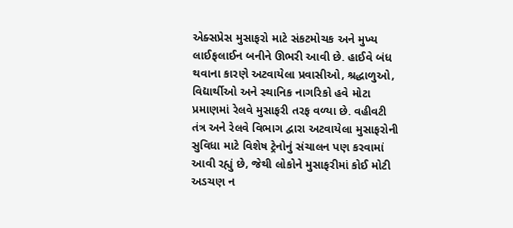એક્સપ્રેસ મુસાફરો માટે સંકટમોચક અને મુખ્ય લાઈફલાઈન બનીને ઊભરી આવી છે. હાઈવે બંધ થવાના કારણે અટવાયેલા પ્રવાસીઓ, શ્રદ્ધાળુઓ, વિદ્યાર્થીઓ અને સ્થાનિક નાગરિકો હવે મોટા પ્રમાણમાં રેલવે મુસાફરી તરફ વળ્યા છે. વહીવટી તંત્ર અને રેલવે વિભાગ દ્વારા અટવાયેલા મુસાફરોની સુવિધા માટે વિશેષ ટ્રેનોનું સંચાલન પણ કરવામાં આવી રહ્યું છે, જેથી લોકોને મુસાફરીમાં કોઈ મોટી અડચણ ન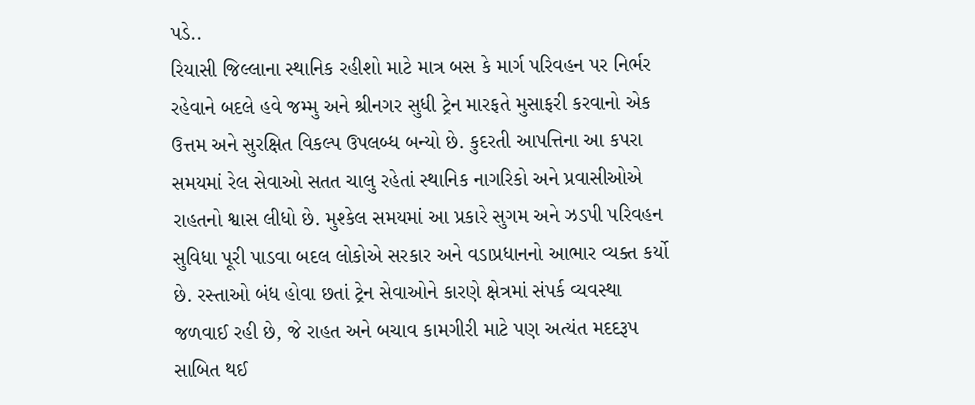પડે..
રિયાસી જિલ્લાના સ્થાનિક રહીશો માટે માત્ર બસ કે માર્ગ પરિવહન પર નિર્ભર રહેવાને બદલે હવે જમ્મુ અને શ્રીનગર સુધી ટ્રેન મારફતે મુસાફરી કરવાનો એક ઉત્તમ અને સુરક્ષિત વિકલ્પ ઉપલબ્ધ બન્યો છે. કુદરતી આપત્તિના આ કપરા સમયમાં રેલ સેવાઓ સતત ચાલુ રહેતાં સ્થાનિક નાગરિકો અને પ્રવાસીઓએ રાહતનો શ્વાસ લીધો છે. મુશ્કેલ સમયમાં આ પ્રકારે સુગમ અને ઝડપી પરિવહન સુવિધા પૂરી પાડવા બદલ લોકોએ સરકાર અને વડાપ્રધાનનો આભાર વ્યક્ત કર્યો છે. રસ્તાઓ બંધ હોવા છતાં ટ્રેન સેવાઓને કારણે ક્ષેત્રમાં સંપર્ક વ્યવસ્થા જળવાઈ રહી છે, જે રાહત અને બચાવ કામગીરી માટે પણ અત્યંત મદદરૂપ સાબિત થઈ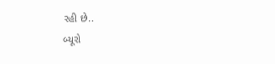રહી છે..
બ્યૂરો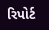રિપોર્ટ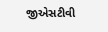જીએસટીવી